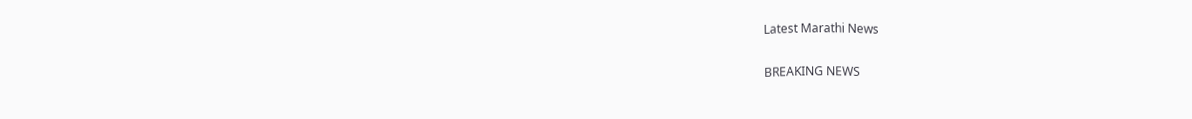Latest Marathi News

BREAKING NEWS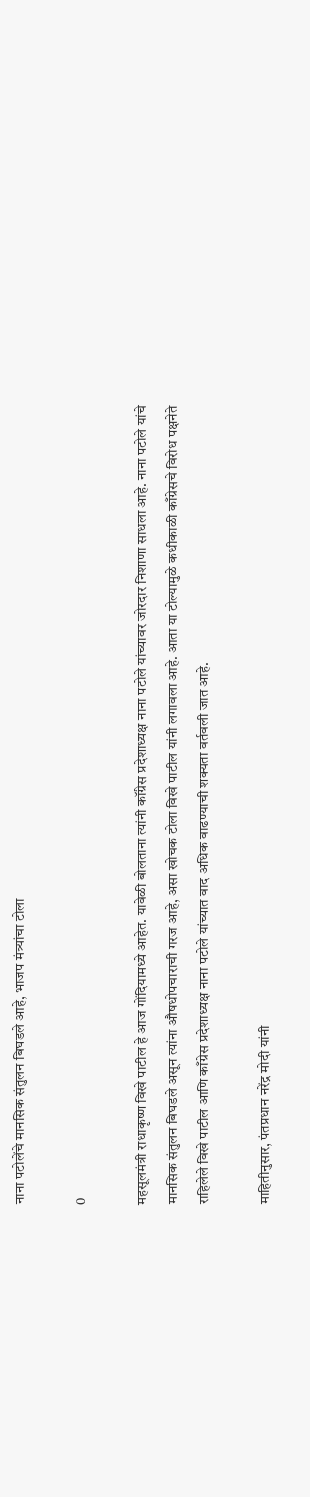नाना पटोलेंचे मानसिक संतुलन बिघडले आहे, भाजप मंत्र्यांचा टोला

0

महसूलमंत्री राधाकृष्ण विखे पाटील हे आज गोंदियामध्ये आहेत. यावेळी बोलताना त्यांनी कॉंग्रेस प्रदेशाध्यक्ष नाना पटोले यांच्यावर जोरदार निशाणा साधला आहे. नाना पटोले यांचे मानसिक संतुलन बिघडले असून त्यांना औषधोपचाराची गरज आहे, असा खोचक टोला विखे पाटील यांनी लगावला आहे. आता या टोल्यामुळे कधीकाळी काँग्रेसचे विरोध पक्षनेते राहिलेले विखे पाटील आणि काँग्रेस प्रदेशाध्यक्ष नाना पटोले यांच्यात वाद अधिक वाढण्याची शक्यता वर्तवली जात आहे.

माहितीनुसार, पंतप्रधान नरेंद्र मोदी यांनी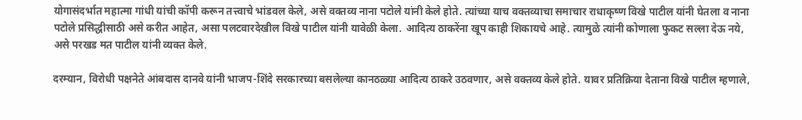योगासंदर्भात महात्मा गांधी यांची कॉपी करून तत्त्वाचे भांडवल केले, असे वक्तव्य नाना पटोले यांनी केले होते. त्यांच्या याच वक्तव्याचा समाचार राधाकृष्ण विखे पाटील यांनी घेतला व नाना पटोले प्रसिद्धीसाठी असे करीत आहेत, असा पलटवारदेखील विखे पाटील यांनी यावेळी केला. आदित्य ठाकरेंना खूप काही शिकायचे आहे. त्यामुळे त्यांनी कोणाला फुकट सल्ला देऊ नये, असे परखड मत पाटील यांनी व्यक्त केले.

दरम्यान, विरोधी पक्षनेते आंबदास दानवे यांनी भाजप-शिंदे सरकारच्या बसलेल्या कानठळ्या आदित्य ठाकरे उठवणार, असे वक्तव्य केले होते. यावर प्रतिक्रिया देताना विखे पाटील म्हणाले,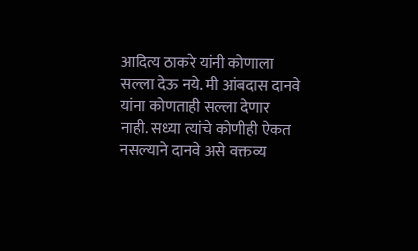आदित्य ठाकरे यांनी कोणाला सल्ला देऊ नये. मी आंबदास दानवे यांना कोणताही सल्ला देणार नाही. सध्‍या त्यांचे कोणीही ऐकत नसल्याने दानवे असे वक्तव्य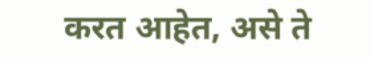करत आहेत, असे ते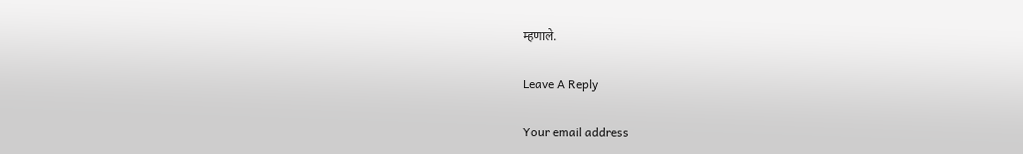म्हणाले.

Leave A Reply

Your email address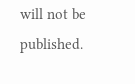will not be published.